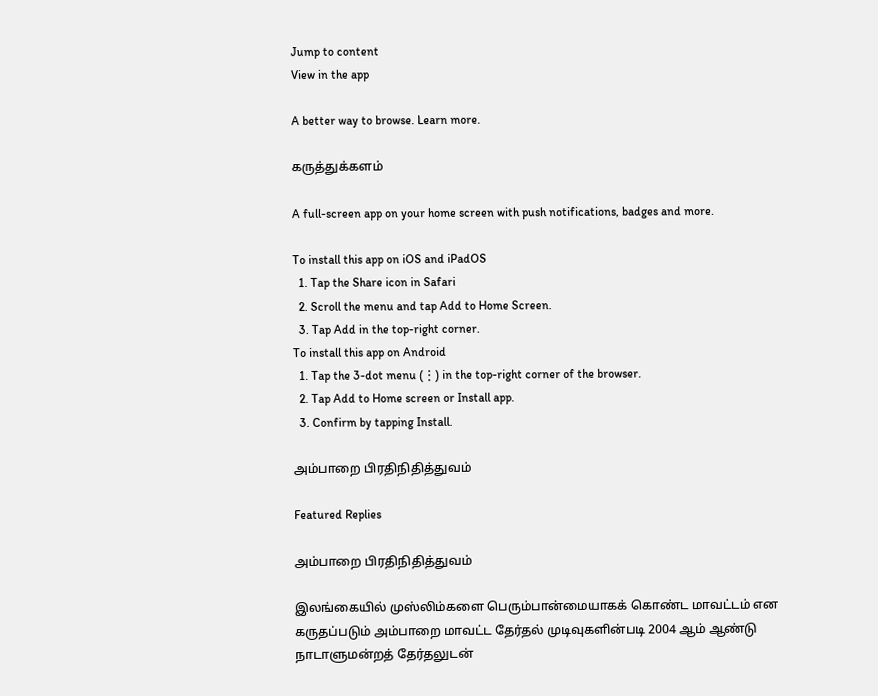Jump to content
View in the app

A better way to browse. Learn more.

கருத்துக்களம்

A full-screen app on your home screen with push notifications, badges and more.

To install this app on iOS and iPadOS
  1. Tap the Share icon in Safari
  2. Scroll the menu and tap Add to Home Screen.
  3. Tap Add in the top-right corner.
To install this app on Android
  1. Tap the 3-dot menu (⋮) in the top-right corner of the browser.
  2. Tap Add to Home screen or Install app.
  3. Confirm by tapping Install.

அம்பாறை பிரதிநிதித்துவம்

Featured Replies

அம்பாறை பிரதிநிதித்துவம்

இலங்கையில் முஸ்லிம்களை பெரும்பான்மையாகக் கொண்ட மாவட்டம் என கருதப்படும் அம்பாறை மாவட்ட தேர்தல் முடிவுகளின்படி 2004 ஆம் ஆண்டு நாடாளுமன்றத் தேர்தலுடன்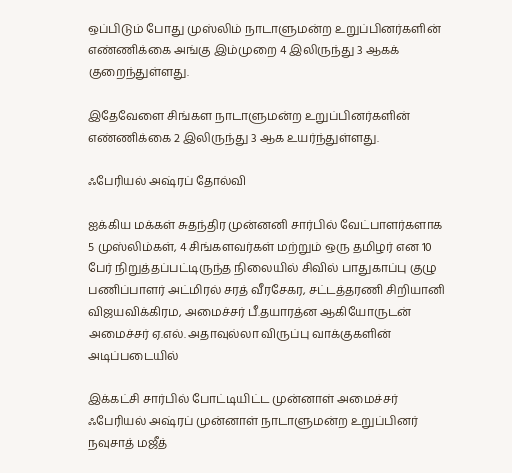ஒப்பிடும் போது முஸ்லிம் நாடாளுமன்ற உறுப்பினர்களின் எண்ணிக்கை அங்கு இம்முறை 4 இலிருந்து 3 ஆகக் குறைந்துள்ளது.

இதேவேளை சிங்கள நாடாளுமன்ற உறுப்பினர்களின் எண்ணிக்கை 2 இலிருந்து 3 ஆக உயர்ந்துள்ளது.

ஃபேரியல் அஷ்ரப் தோல்வி

ஐக்கிய மக்கள் சுதந்திர முன்னனி சார்பில் வேட்பாளர்களாக 5 முஸ்லிம்கள், 4 சிங்களவர்கள் மற்றும் ஒரு தமிழர் என 10 பேர் நிறுத்தப்பட்டிருந்த நிலையில் சிவில் பாதுகாப்பு குழு பணிப்பாளர் அட்மிரல் சரத் வீரசேகர, சட்டத்தரணி சிறியானி விஜயவிக்கிரம, அமைச்சர் பீ.தயாரத்ன ஆகியோருடன் அமைச்சர் ஏ.எல். அதாவுல்லா விருப்பு வாக்குகளின் அடிப்படையில்

இக்கட்சி சார்பில் போட்டியிட்ட முன்னாள் அமைச்சர் ஃபேரியல் அஷ்ரப் முன்னாள் நாடாளுமன்ற உறுப்பினர் நவுசாத் மஜீத்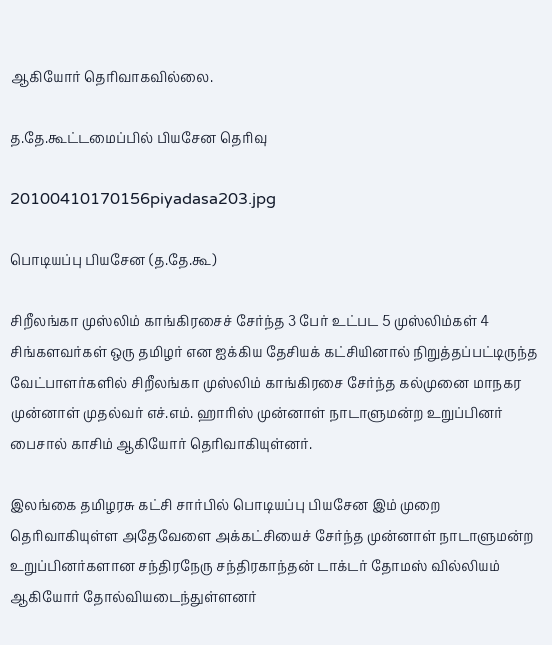ஆகியோர் தெரிவாகவில்லை.

த.தே.கூட்டமைப்பில் பியசேன தெரிவு

20100410170156piyadasa203.jpg

பொடியப்பு பியசேன (த.தே.கூ)

சிறீலங்கா முஸ்லிம் காங்கிரசைச் சேர்ந்த 3 பேர் உட்பட 5 முஸ்லிம்கள் 4 சிங்களவர்கள் ஒரு தமிழர் என ஐக்கிய தேசியக் கட்சியினால் நிறுத்தப்பட்டிருந்த வேட்பாளர்களில் சிறீலங்கா முஸ்லிம் காங்கிரசை சேர்ந்த கல்முனை மாநகர முன்னாள் முதல்வர் எச்.எம். ஹாரிஸ் முன்னாள் நாடாளுமன்ற உறுப்பினர் பைசால் காசிம் ஆகியோர் தெரிவாகியுள்னர்.

இலங்கை தமிழரசு கட்சி சார்பில் பொடியப்பு பியசேன இம் முறை தெரிவாகியுள்ள அதேவேளை அக்கட்சியைச் சேர்ந்த முன்னாள் நாடாளுமன்ற உறுப்பினர்களான சந்திரநேரு சந்திரகாந்தன் டாக்டர் தோமஸ் வில்லியம் ஆகியோர் தோல்வியடைந்துள்ளனர்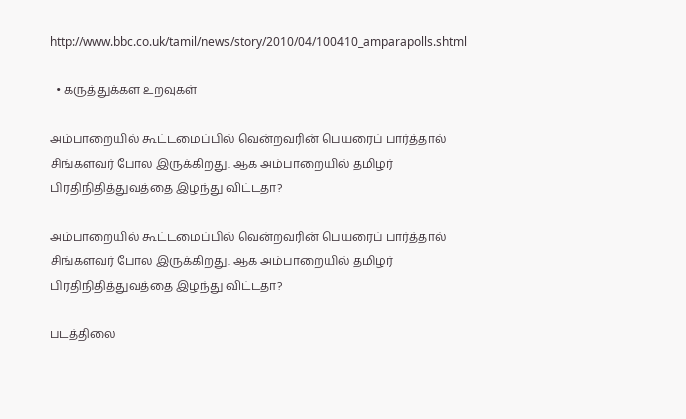http://www.bbc.co.uk/tamil/news/story/2010/04/100410_amparapolls.shtml

  • கருத்துக்கள உறவுகள்

அம்பாறையில் கூட்டமைப்பில் வென்றவரின் பெயரைப் பார்த்தால் சிங்களவர் போல இருக்கிறது. ஆக அம்பாறையில் தமிழர் பிரதிநிதித்துவத்தை இழந்து விட்டதா?

அம்பாறையில் கூட்டமைப்பில் வென்றவரின் பெயரைப் பார்த்தால் சிங்களவர் போல இருக்கிறது. ஆக அம்பாறையில் தமிழர் பிரதிநிதித்துவத்தை இழந்து விட்டதா?

படத்திலை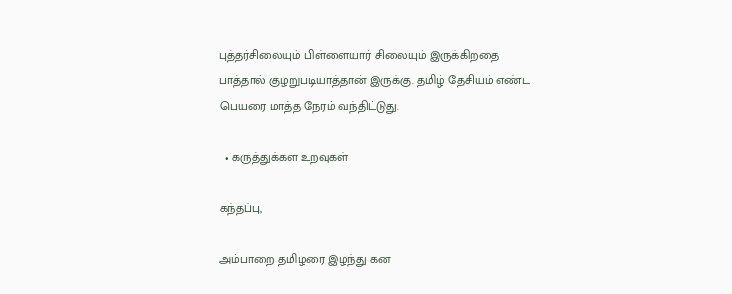புத்தர்சிலையும் பிள்ளையார் சிலையும் இருக்கிறதை பாத்தால் குழறுபடியாத்தான் இருக்கு. தமிழ் தேசியம் எண்ட பெயரை மாத்த நேரம் வந்திட்டுது.

  • கருத்துக்கள உறவுகள்

கந்தப்பு,

அம்பாறை தமிழரை இழந்து கன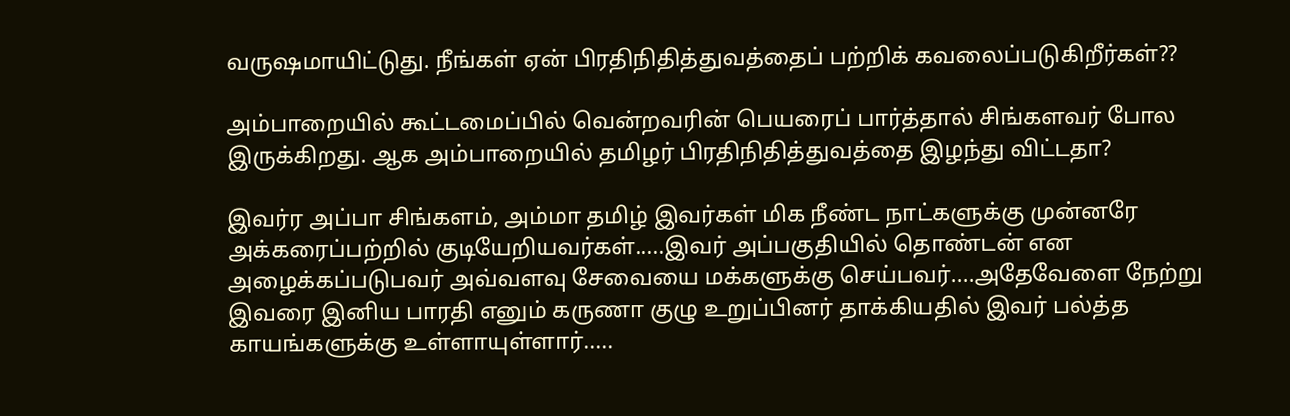வருஷமாயிட்டுது. நீங்கள் ஏன் பிரதிநிதித்துவத்தைப் பற்றிக் கவலைப்படுகிறீர்கள்??

அம்பாறையில் கூட்டமைப்பில் வென்றவரின் பெயரைப் பார்த்தால் சிங்களவர் போல இருக்கிறது. ஆக அம்பாறையில் தமிழர் பிரதிநிதித்துவத்தை இழந்து விட்டதா?

இவர்ர அப்பா சிங்களம், அம்மா தமிழ் இவர்கள் மிக நீண்ட நாட்களுக்கு முன்னரே அக்கரைப்பற்றில் குடியேறியவர்கள்.....இவர் அப்பகுதியில் தொண்டன் என அழைக்கப்படுபவர் அவ்வளவு சேவையை மக்களுக்கு செய்பவர்....அதேவேளை நேற்று இவரை இனிய பாரதி எனும் கருணா குழு உறுப்பினர் தாக்கியதில் இவர் பல்த்த காயங்களுக்கு உள்ளாயுள்ளார்.....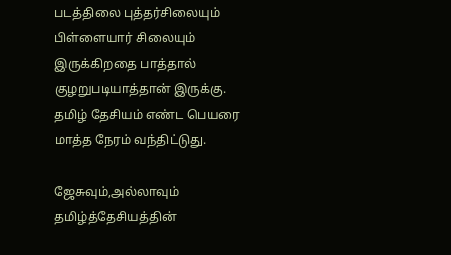படத்திலை புத்தர்சிலையும் பிள்ளையார் சிலையும் இருக்கிறதை பாத்தால் குழறுபடியாத்தான் இருக்கு. தமிழ் தேசியம் எண்ட பெயரை மாத்த நேரம் வந்திட்டுது.

ஜேசுவும்,அல்லாவும் தமிழ்த்தேசியத்தின்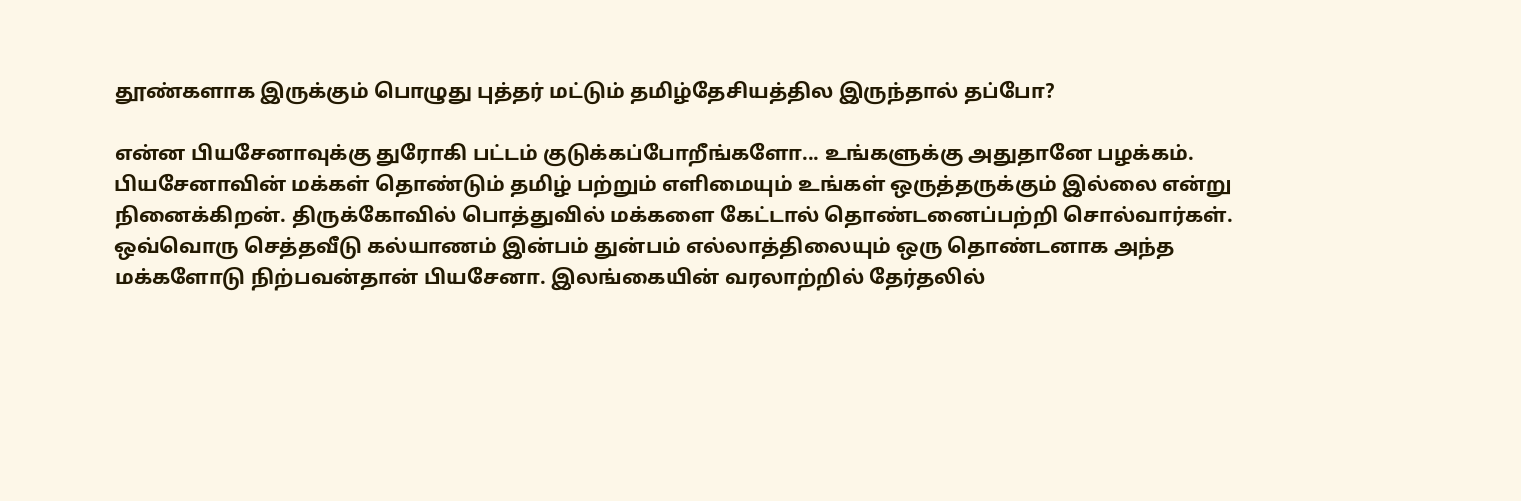தூண்களாக இருக்கும் பொழுது புத்தர் மட்டும் தமிழ்தேசியத்தில இருந்தால் தப்போ?

என்ன பியசேனாவுக்கு துரோகி பட்டம் குடுக்கப்போறீங்களோ... உங்களுக்கு அதுதானே பழக்கம். பியசேனாவின் மக்கள் தொண்டும் தமிழ் பற்றும் எளிமையும் உங்கள் ஒருத்தருக்கும் இல்லை என்று நினைக்கிறன். திருக்கோவில் பொத்துவில் மக்களை கேட்டால் தொண்டனைப்பற்றி சொல்வார்கள். ஒவ்வொரு செத்தவீடு கல்யாணம் இன்பம் துன்பம் எல்லாத்திலையும் ஒரு தொண்டனாக அந்த மக்களோடு நிற்பவன்தான் பியசேனா. இலங்கையின் வரலாற்றில் தேர்தலில்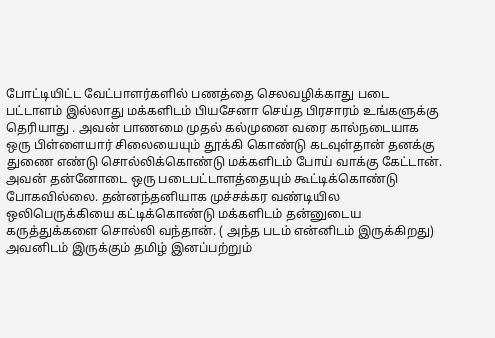போட்டியிட்ட வேட்பாளர்களில் பணத்தை செலவழிக்காது படை பட்டாளம் இல்லாது மக்களிடம் பியசேனா செய்த பிரசாரம் உங்களுக்கு தெரியாது . அவன் பாணமை முதல் கல்முனை வரை கால்நடையாக ஒரு பிள்ளையார் சிலையையும் தூக்கி கொண்டு கடவுள்தான் தனக்கு துணை எண்டு சொல்லிக்கொண்டு மக்களிடம் போய் வாக்கு கேட்டான். அவன் தன்னோடை ஒரு படைபட்டாளத்தையும் கூட்டிக்கொண்டு போகவில்லை. தன்னந்தனியாக முச்சக்கர வண்டியில ஒலிபெருக்கியை கட்டிக்கொண்டு மக்களிடம் தன்னுடைய கருத்துக்களை சொல்லி வந்தான். ( அந்த படம் என்னிடம் இருக்கிறது) அவனிடம் இருக்கும் தமிழ் இனப்பற்றும்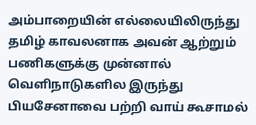அம்பாறையின் எல்லையிலிருந்து தமிழ் காவலனாக அவன் ஆற்றும் பணிகளுக்கு முன்னால் வெளிநாடுகளில இருந்து பியசேனாவை பற்றி வாய் கூசாமல்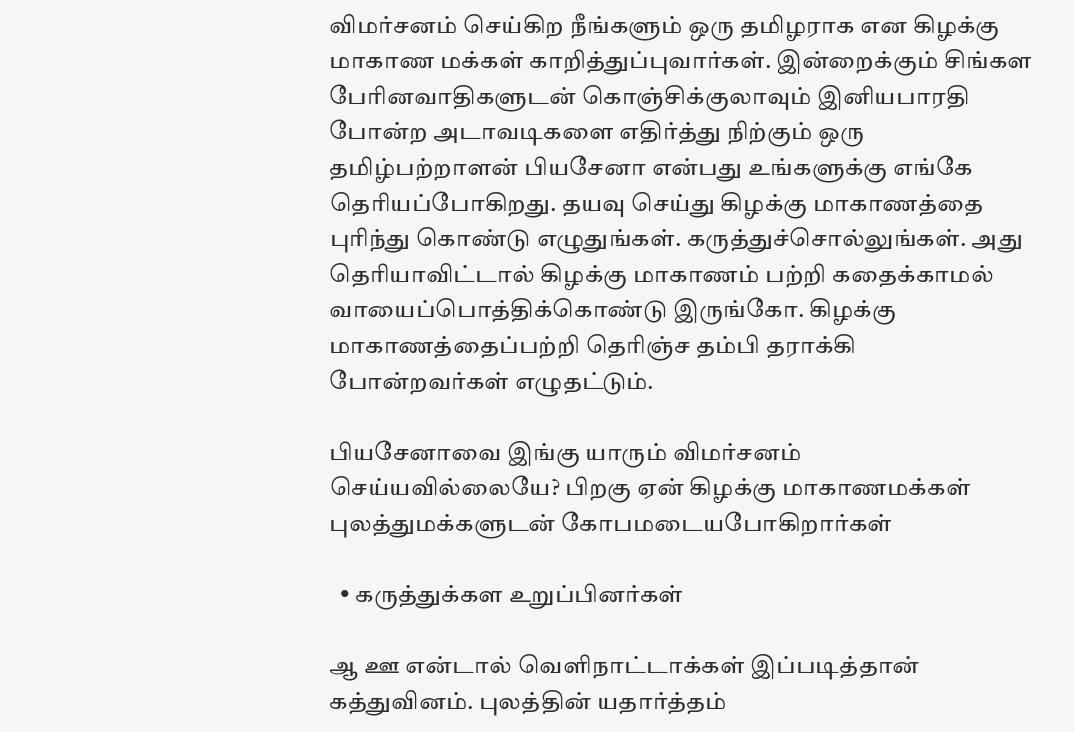விமர்சனம் செய்கிற நீங்களும் ஒரு தமிழராக என கிழக்கு மாகாண மக்கள் காறித்துப்புவார்கள். இன்றைக்கும் சிங்கள பேரினவாதிகளுடன் கொஞ்சிக்குலாவும் இனியபாரதி போன்ற அடாவடிகளை எதிர்த்து நிற்கும் ஒரு தமிழ்பற்றாளன் பியசேனா என்பது உங்களுக்கு எங்கே தெரியப்போகிறது. தயவு செய்து கிழக்கு மாகாணத்தை புரிந்து கொண்டு எழுதுங்கள். கருத்துச்சொல்லுங்கள். அது தெரியாவிட்டால் கிழக்கு மாகாணம் பற்றி கதைக்காமல் வாயைப்பொத்திக்கொண்டு இருங்கோ. கிழக்கு மாகாணத்தைப்பற்றி தெரிஞ்ச தம்பி தராக்கி போன்றவர்கள் எழுதட்டும்.

பியசேனாவை இங்கு யாரும் விமர்சனம் செய்யவில்லையே? பிறகு ஏன் கிழக்கு மாகாணமக்கள் புலத்துமக்களுடன் கோபமடையபோகிறார்கள்

  • கருத்துக்கள உறுப்பினர்கள்

ஆ ஊ என்டால் வெளிநாட்டாக்கள் இப்படித்தான் கத்துவினம். புலத்தின் யதார்த்தம்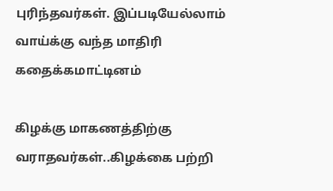புரிந்தவர்கள். இப்படியேல்லாம் வாய்க்கு வந்த மாதிரி கதைக்கமாட்டினம்

கிழக்கு மாகணத்திற்கு வராதவர்கள்..கிழக்கை பற்றி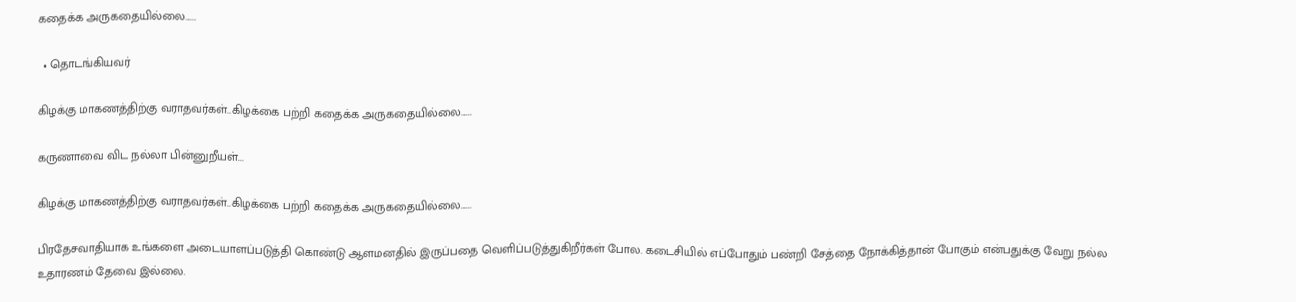கதைக்க அருகதையில்லை......

  • தொடங்கியவர்

கிழக்கு மாகணத்திற்கு வராதவர்கள்..கிழக்கை பற்றி கதைக்க அருகதையில்லை......

கருணாவை விட நல்லா பின்னுறீயள்...

கிழக்கு மாகணத்திற்கு வராதவர்கள்..கிழக்கை பற்றி கதைக்க அருகதையில்லை......

பிரதேசவாதியாக உங்களை அடையாளப்படுத்தி கொண்டு ஆளமனதில் இருப்பதை வெளிப்படுத்துகிறீர்கள் போல. கடைசியில் எப்போதும் பண்றி சேத்தை நோக்கித்தான் போகும் என்பதுக்கு வேறு நல்ல உதாரணம் தேவை இல்லை.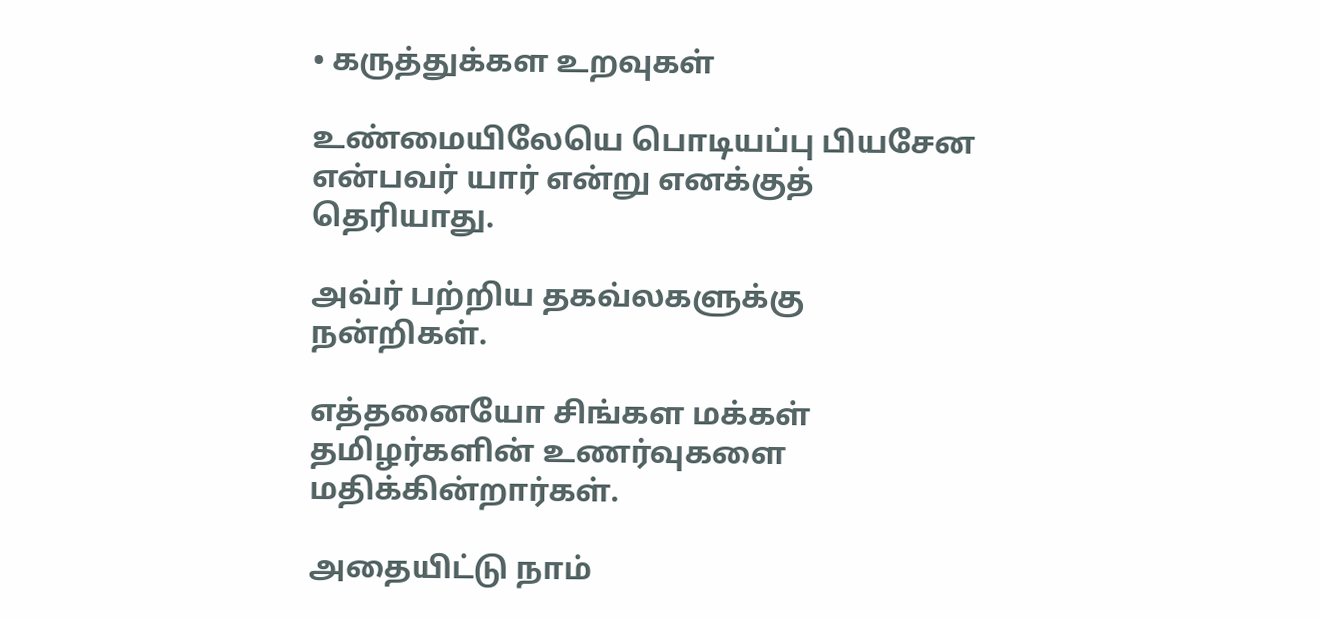• கருத்துக்கள உறவுகள்

உண்மையிலேயெ பொடியப்பு பியசேன என்பவர் யார் என்று எனக்குத் தெரியாது.

அவ்ர் பற்றிய தகவ்லகளுக்கு நன்றிகள்.

எத்தனையோ சிங்கள மக்கள் தமிழர்களின் உணர்வுகளை மதிக்கின்றார்கள்.

அதையிட்டு நாம்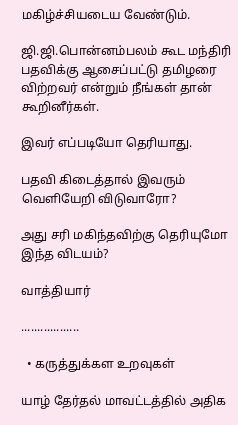மகிழ்ச்சியடைய வேண்டும்.

ஜி.ஜி.பொன்னம்பலம் கூட மந்திரி பதவிக்கு ஆசைப்பட்டு தமிழரை விற்றவர் என்றும் நீங்கள் தான் கூறினீர்கள்.

இவர் எப்படியோ தெரியாது.

பதவி கிடைத்தால் இவரும் வெளியேறி விடுவாரோ?

அது சரி மகிந்தவிற்கு தெரியுமோ இந்த விடயம்?

வாத்தியார்

..................

  • கருத்துக்கள உறவுகள்

யாழ் தேர்தல் மாவட்டத்தில் அதிக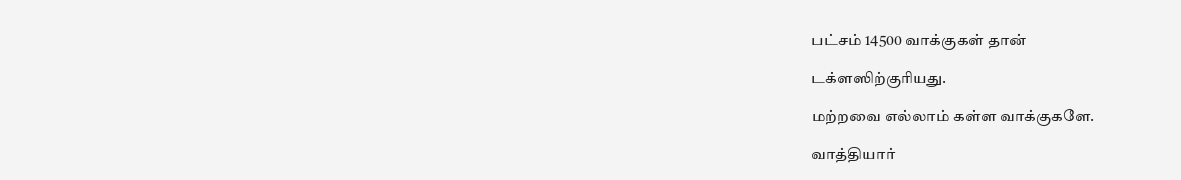பட்சம் 14500 வாக்குகள் தான்

டக்ளஸிற்குரியது.

மற்றவை எல்லாம் கள்ள வாக்குகளே.

வாத்தியார்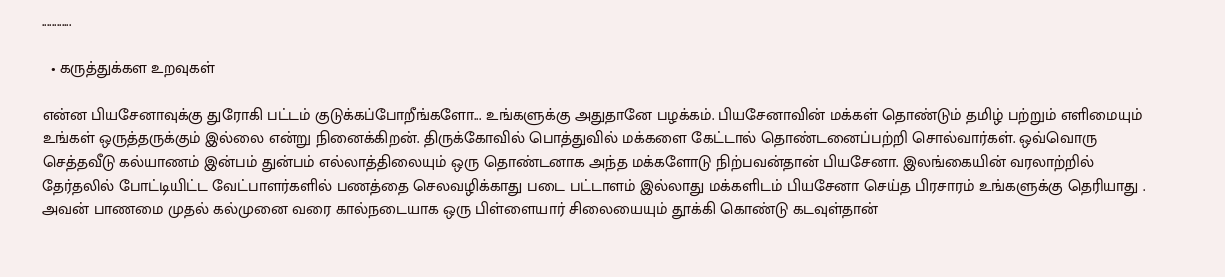............

  • கருத்துக்கள உறவுகள்

என்ன பியசேனாவுக்கு துரோகி பட்டம் குடுக்கப்போறீங்களோ... உங்களுக்கு அதுதானே பழக்கம். பியசேனாவின் மக்கள் தொண்டும் தமிழ் பற்றும் எளிமையும் உங்கள் ஒருத்தருக்கும் இல்லை என்று நினைக்கிறன். திருக்கோவில் பொத்துவில் மக்களை கேட்டால் தொண்டனைப்பற்றி சொல்வார்கள். ஒவ்வொரு செத்தவீடு கல்யாணம் இன்பம் துன்பம் எல்லாத்திலையும் ஒரு தொண்டனாக அந்த மக்களோடு நிற்பவன்தான் பியசேனா. இலங்கையின் வரலாற்றில் தேர்தலில் போட்டியிட்ட வேட்பாளர்களில் பணத்தை செலவழிக்காது படை பட்டாளம் இல்லாது மக்களிடம் பியசேனா செய்த பிரசாரம் உங்களுக்கு தெரியாது . அவன் பாணமை முதல் கல்முனை வரை கால்நடையாக ஒரு பிள்ளையார் சிலையையும் தூக்கி கொண்டு கடவுள்தான்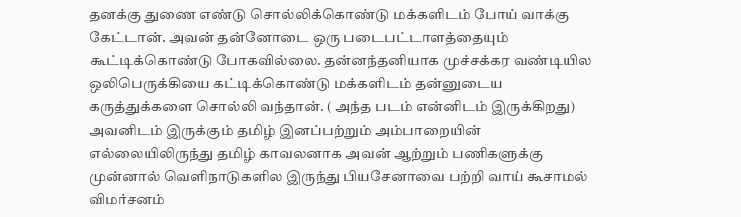தனக்கு துணை எண்டு சொல்லிக்கொண்டு மக்களிடம் போய் வாக்கு கேட்டான். அவன் தன்னோடை ஒரு படைபட்டாளத்தையும் கூட்டிக்கொண்டு போகவில்லை. தன்னந்தனியாக முச்சக்கர வண்டியில ஒலிபெருக்கியை கட்டிக்கொண்டு மக்களிடம் தன்னுடைய கருத்துக்களை சொல்லி வந்தான். ( அந்த படம் என்னிடம் இருக்கிறது) அவனிடம் இருக்கும் தமிழ் இனப்பற்றும் அம்பாறையின் எல்லையிலிருந்து தமிழ் காவலனாக அவன் ஆற்றும் பணிகளுக்கு முன்னால் வெளிநாடுகளில இருந்து பியசேனாவை பற்றி வாய் கூசாமல் விமர்சனம்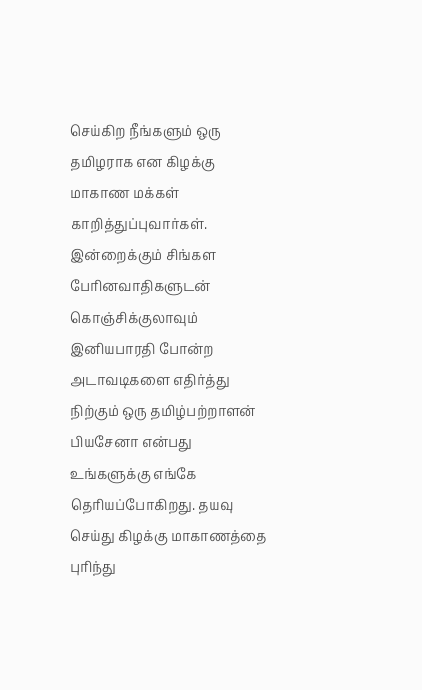செய்கிற நீங்களும் ஒரு தமிழராக என கிழக்கு மாகாண மக்கள் காறித்துப்புவார்கள். இன்றைக்கும் சிங்கள பேரினவாதிகளுடன் கொஞ்சிக்குலாவும் இனியபாரதி போன்ற அடாவடிகளை எதிர்த்து நிற்கும் ஒரு தமிழ்பற்றாளன் பியசேனா என்பது உங்களுக்கு எங்கே தெரியப்போகிறது. தயவு செய்து கிழக்கு மாகாணத்தை புரிந்து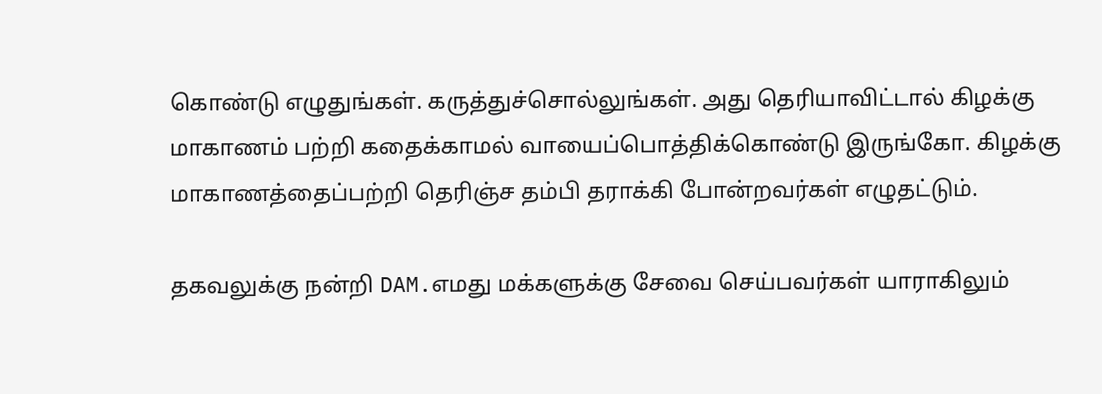கொண்டு எழுதுங்கள். கருத்துச்சொல்லுங்கள். அது தெரியாவிட்டால் கிழக்கு மாகாணம் பற்றி கதைக்காமல் வாயைப்பொத்திக்கொண்டு இருங்கோ. கிழக்கு மாகாணத்தைப்பற்றி தெரிஞ்ச தம்பி தராக்கி போன்றவர்கள் எழுதட்டும்.

தகவலுக்கு நன்றி DAM.எமது மக்களுக்கு சேவை செய்பவர்கள் யாராகிலும்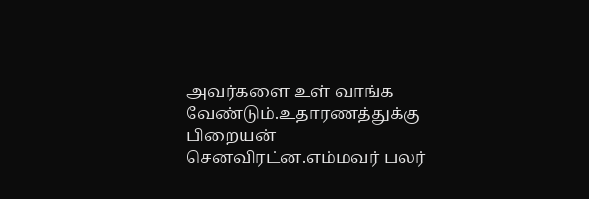அவர்களை உள் வாங்க வேண்டும்.உதாரணத்துக்கு பிறையன் செனவிரட்ன.எம்மவர் பலர்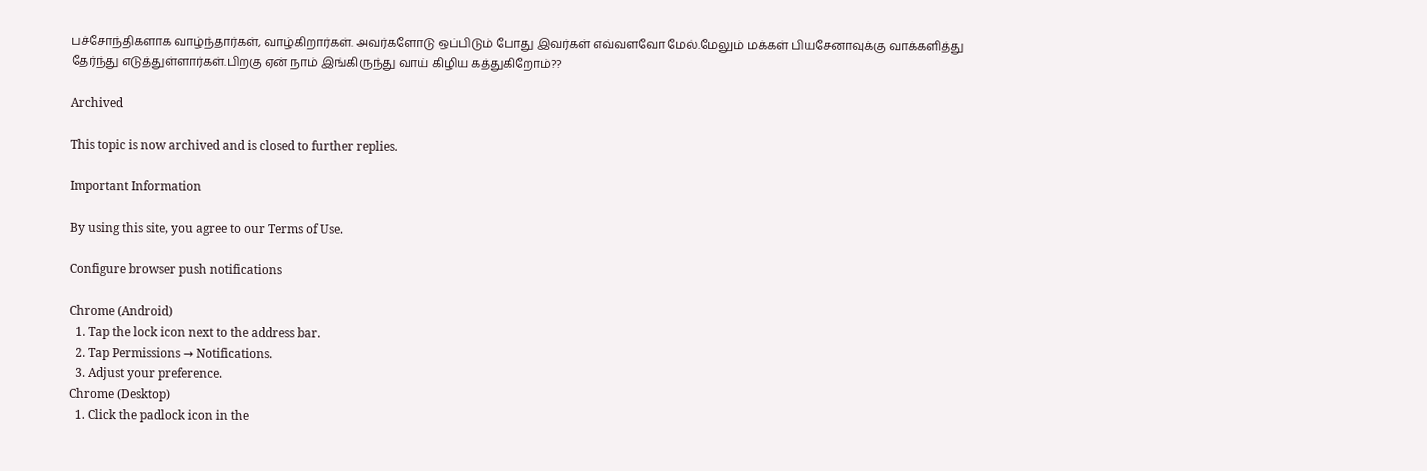பச்சோந்திகளாக வாழ்ந்தார்கள், வாழ்கிறார்கள். அவர்களோடு ஒப்பிடும் போது இவர்கள் எவ்வளவோ மேல்.மேலும் மக்கள் பியசேனாவுக்கு வாக்களித்து தேர்ந்து எடுத்துள்ளார்கள்.பிறகு ஏன் நாம் இங்கிருந்து வாய் கிழிய கத்துகிறோம்??

Archived

This topic is now archived and is closed to further replies.

Important Information

By using this site, you agree to our Terms of Use.

Configure browser push notifications

Chrome (Android)
  1. Tap the lock icon next to the address bar.
  2. Tap Permissions → Notifications.
  3. Adjust your preference.
Chrome (Desktop)
  1. Click the padlock icon in the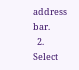address bar.
  2. Select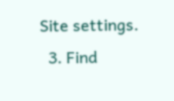Site settings.
  3. Find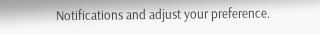Notifications and adjust your preference.